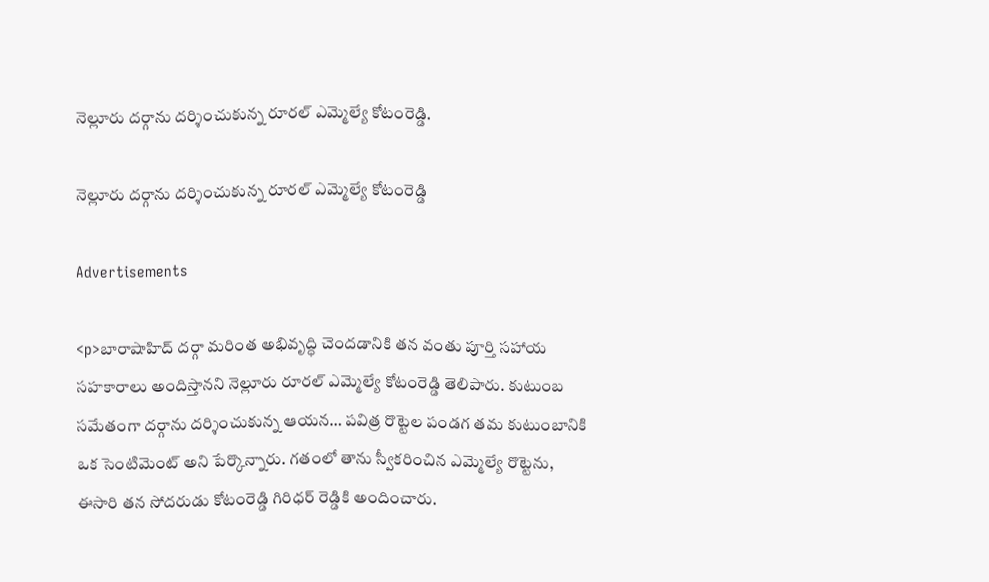నెల్లూరు దర్గాను దర్శించుకున్న రూరల్ ఎమ్మెల్యే కోటంరెడ్డి.

నెల్లూరు దర్గాను దర్శించుకున్న రూరల్ ఎమ్మెల్యే కోటంరెడ్డి

Advertisements

<p>బారాషాహిద్ దర్గా మరింత అభివృద్ధి చెందడానికి తన వంతు పూర్తి సహాయ సహకారాలు అందిస్తానని నెల్లూరు రూరల్ ఎమ్మెల్యే కోటంరెడ్డి తెలిపారు. కుటుంబ సమేతంగా దర్గాను దర్శించుకున్న ఆయన… పవిత్ర రొట్టెల పండగ తమ కుటుంబానికి ఒక సెంటిమెంట్ అని పేర్కొన్నారు. గతంలో తాను స్వీకరించిన ఎమ్మెల్యే రొట్టెను, ఈసారి తన సోదరుడు కోటంరెడ్డి గిరిధర్ రెడ్డికి అందించారు.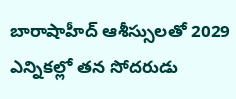బారాషాహీద్‌ ఆశీస్సులతో 2029 ఎన్నికల్లో తన సోదరుడు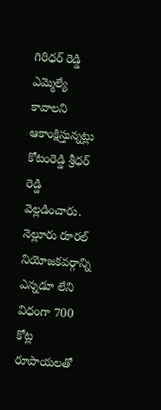గిరిధర్ రెడ్డి ఎమ్మెల్యే కావాలని ఆకాంక్షిస్తున్నట్లు కోటంరెడ్డి శ్రీధర్ రెడ్డి వెల్లడించారు. నెల్లూరు రూరల్ నియోజకవర్గాన్ని ఎన్నడూ లేని విధంగా 700 కోట్ల రూపాయలతో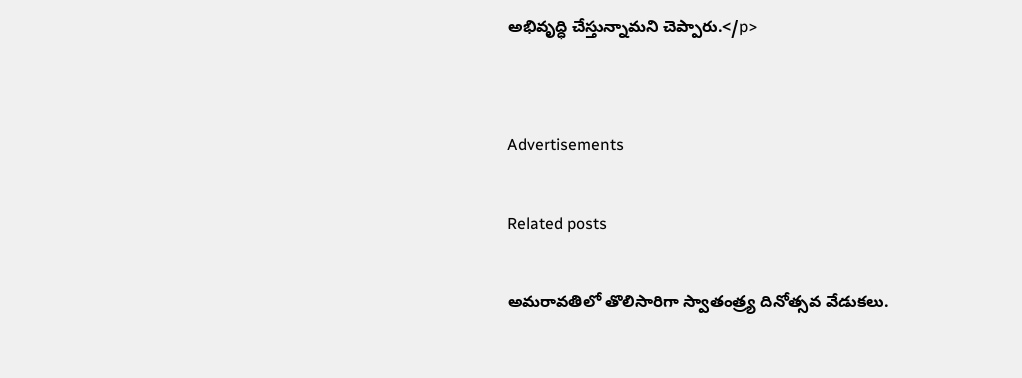అభివృద్ధి చేస్తున్నామని చెప్పారు.</p>


Advertisements

Related posts

అమరావతిలో తొలిసారిగా స్వాతంత్ర్య దినోత్సవ వేడుకలు.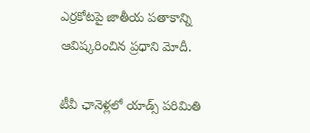ఎర్రకోటపై జాతీయ పతాకాన్ని ఆవిష్కరించిన ప్రధాని మోదీ.

టీవీ ఛానెళ్లలో యాడ్స్ పరిమితి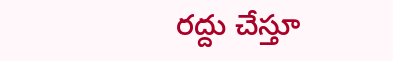రద్దు చేస్తూ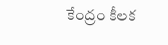కేంద్రం కీలక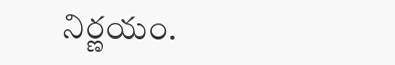నిర్ణయం.